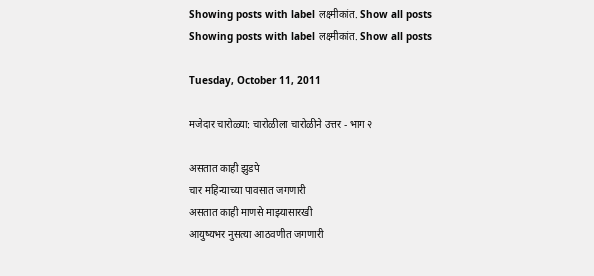Showing posts with label लक्ष्मीकांत. Show all posts
Showing posts with label लक्ष्मीकांत. Show all posts

Tuesday, October 11, 2011

मजेदार चारोळ्या: चारोळीला चारोळीने उत्तर - भाग २

असतात काही झुडपे
चार महिन्याच्या पावसात जगणारी
असतात काही माणसे माझ्यासारखी
आयुष्यभर नुसत्या आठवणीत जगणारी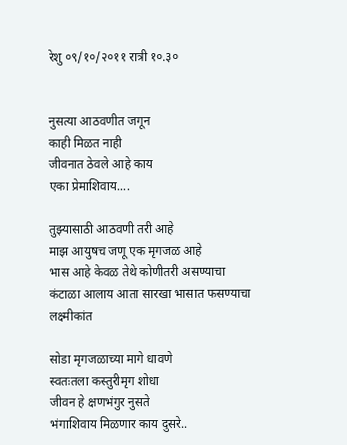रेशु ०९/१०/२०११ रात्री १०.३०


नुसत्या आठवणीत जगून
काही मिळत नाही
जीवनात ठेवले आहे काय
एका प्रेमाशिवाय....

तुझ्यासाठी आठवणी तरी आहे
माझ आयुषच जणू एक मृगजळ आहे
भास आहे केवळ तेथे कोणीतरी असण्याचा
कंटाळा आलाय आता सारखा भासात फसण्याचा
लक्ष्मीकांत

सोडा मृगजळाच्या मागे धावणे
स्वतःतला कस्तुरीमृग शोधा
जीवन हे क्षणभंगुर नुसते
भंगाशिवाय मिळणार काय दुसरे..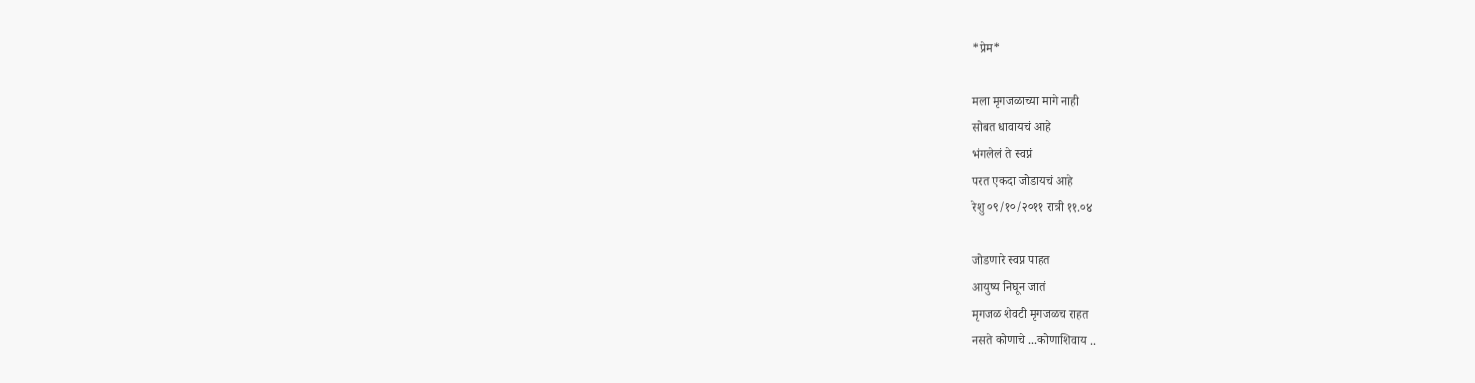*प्रेम*

मला मृगजळाच्या मागे नाही
सोबत धावायचं आहे
भंगलेलं ते स्वप्नं
परत एकदा जोडायचं आहे
रेशु ०९/१०/२०११ रात्री ११.०४

जोडणारे स्वप्न पाहत
आयुष्य निघून जातं
मृगजळ शेवटी मृगजळच राहत
नसते कोणाचे ...कोणाशिवाय ..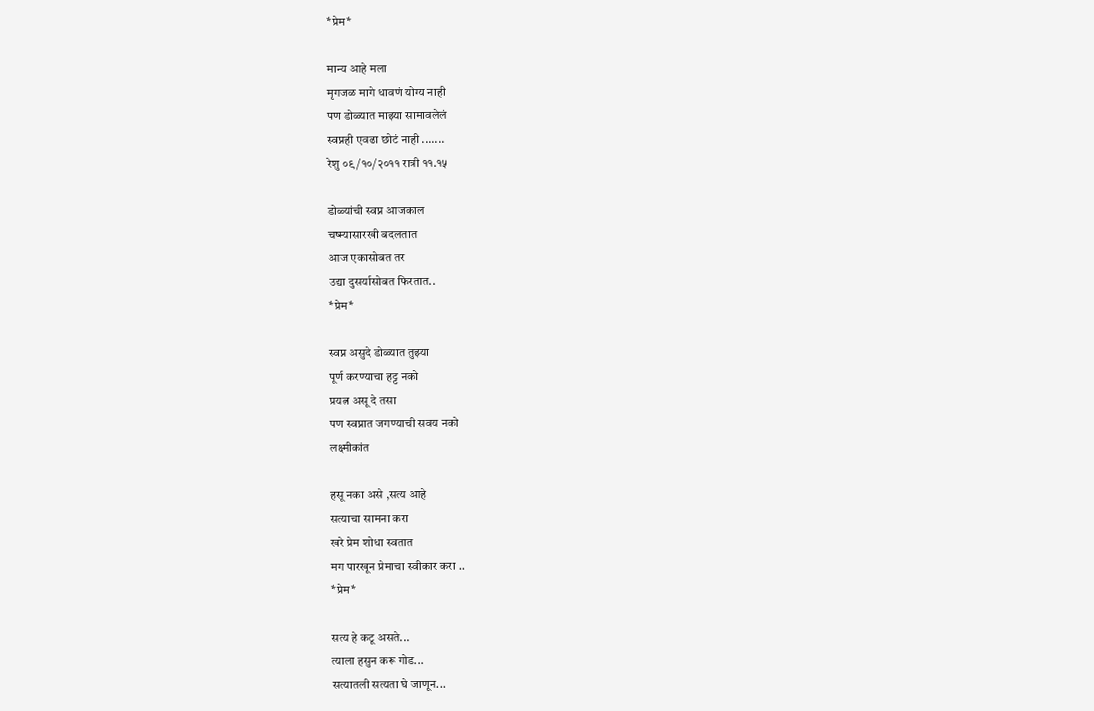*प्रेम*

मान्य आहे मला
मृगजळ मागे धावणं योग्य नाही
पण डोळ्यात माझ्या सामावलेलं
स्वप्नही एवढा छोटं नाही .......
रेशु ०९/१०/२०११ रात्री ११.१५

डोळ्यांची स्वप्न आजकाल
चष्म्यासारखी बदलतात
आज एकासोबत तर
उद्या दुसर्यासोबत फिरतात..
*प्रेम*

स्वप्न असुदे डोळ्यात तुझ्या
पूर्ण करण्याचा हट्ट नको
प्रयत्न असू दे तसा
पण स्वप्नात जगण्याची सवय नको
लक्ष्मीकांत

हसू नका असे ,सत्य आहे
सत्याचा सामना करा
खरे प्रेम शोधा स्वतात
मग पारखून प्रेमाचा स्वीकार करा ..
*प्रेम*

सत्य हे कटू असते...
त्याला हसुन करू गोड...
सत्यातली सत्यता घे जाणून...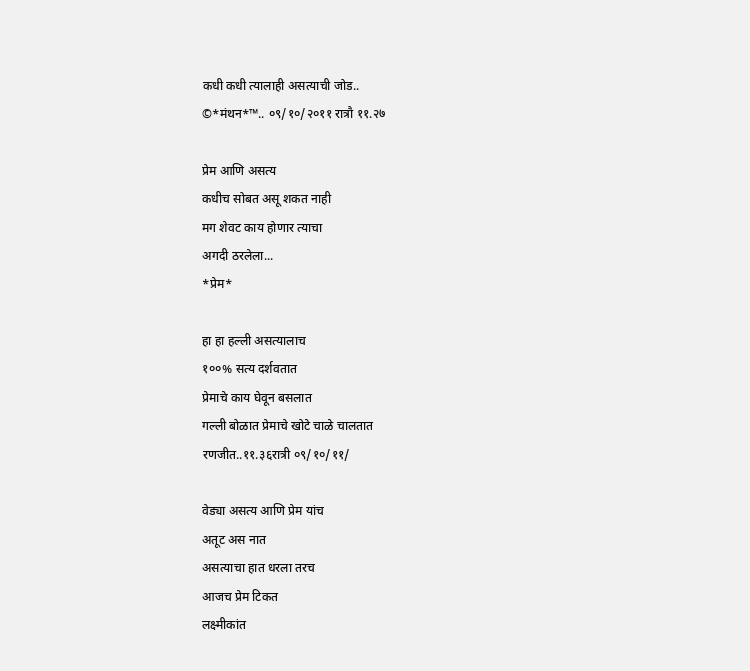कधी कधी त्यालाही असत्याची जोड..
©*मंथन*™.. ०९/१०/२०११ रात्रौ ११.२७

प्रेम आणि असत्य
कधीच सोबत असू शकत नाही
मग शेवट काय होणार त्याचा
अगदी ठरलेला...
*प्रेम*

हा हा हल्ली असत्यालाच
१००% सत्य दर्शवतात
प्रेमाचे काय घेवून बसलात
गल्ली बोळात प्रेमाचे खोटे चाळे चालतात
रणजीत..११.३६रात्री ०९/१०/११/

वेड्या असत्य आणि प्रेम यांच
अतूट अस नात
असत्याचा हात धरला तरच
आजच प्रेम टिकत
लक्ष्मीकांत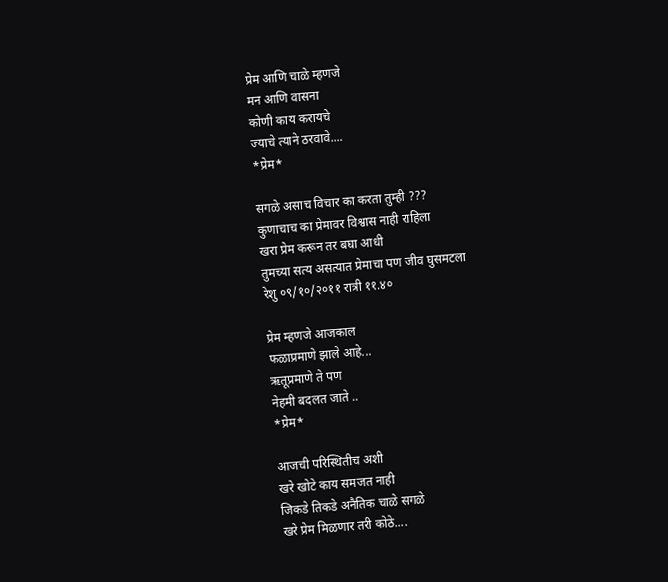प्रेम आणि चाळे म्हणजे
मन आणि वासना
कोणी काय करायचे
ज्याचे त्याने ठरवावे....
*प्रेम*

सगळे असाच विचार का करता तुम्ही ???
कुणाचाच का प्रेमावर विश्वास नाही राहिला
खरा प्रेम करून तर बघा आधी
तुमच्या सत्य असत्यात प्रेमाचा पण जीव घुसमटला
रेशु ०९/१०/२०११ रात्री ११.४०

प्रेम म्हणजे आजकाल
फळाप्रमाणे झाले आहे...
ऋतूप्रमाणे ते पण
नेहमी बदलत जाते ..
*प्रेम*

आजची परिस्थितीच अशी
खरे खोटे काय समजत नाही
जिकडे तिकडे अनैतिक चाळे सगळे
खरे प्रेम मिळणार तरी कोठे....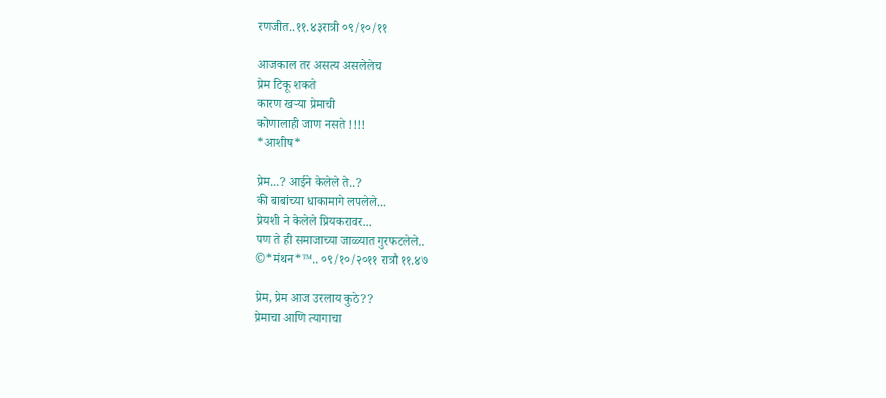रणजीत..११.४३रात्री ०९/१०/११

आजकाल तर असत्य असलेलेच
प्रेम टिकू शकते
कारण खऱ्या प्रेमाची
कोणालाही जाण नसते !!!!
*आशीष*

प्रेम...? आईने केलेले ते..?
की बाबांच्या धाकामागे लपलेले...
प्रेयशी ने केलेले प्रियकरावर...
पण ते ही समाजाच्या जाळ्यात गुरफटलेले..
©*मंथन*™.. ०९/१०/२०११ रात्रौ ११.४७

प्रेम, प्रेम आज उरलाय कुठे??
प्रेमाचा आणि त्यागाचा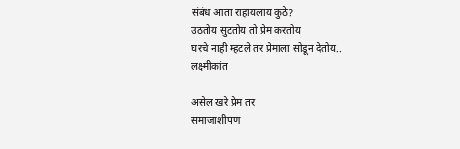संबंध आता राहायलाय कुठे?
उठतोय सुटतोय तो प्रेम करतोय
घरचे नाही म्हटले तर प्रेमाला सोडून देतोय..
लक्ष्मीकांत

असेल खरे प्रेम तर
समाजाशीपण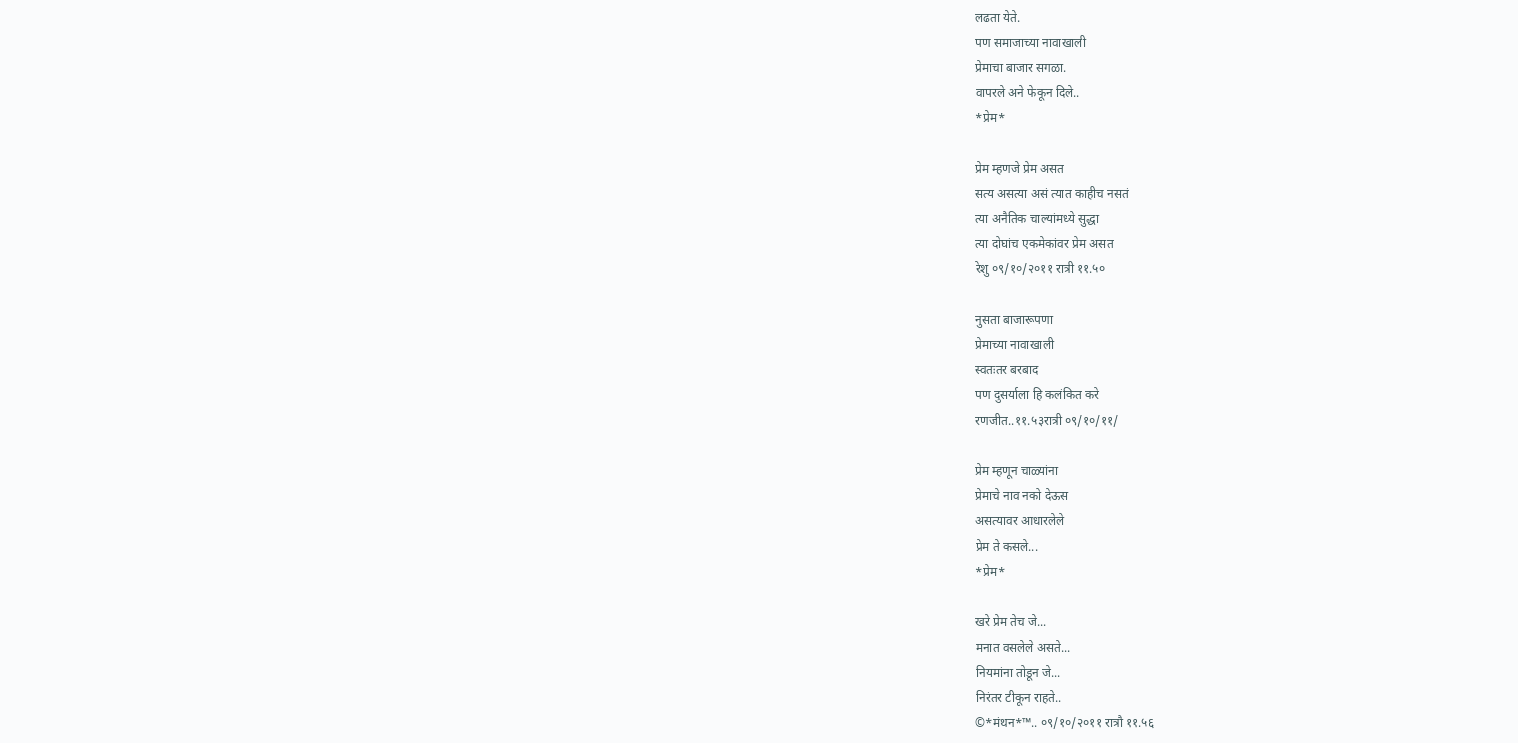लढता येते.
पण समाजाच्या नावाखाली
प्रेमाचा बाजार सगळा.
वापरले अने फेकून दिले..
*प्रेम*

प्रेम म्हणजे प्रेम असत
सत्य असत्या असं त्यात काहीच नसतं
त्या अनैतिक चाल्यांमध्ये सुद्धा
त्या दोघांच एकमेकांवर प्रेम असत
रेशु ०९/१०/२०११ रात्री ११.५०

नुसता बाजारूपणा
प्रेमाच्या नावाखाली
स्वतःतर बरबाद
पण दुसर्याला हि कलंकित करे
रणजीत..११.५३रात्री ०९/१०/११/

प्रेम म्हणून चाळ्यांना
प्रेमाचे नाव नको देऊस
असत्यावर आधारलेले
प्रेम ते कसले...
*प्रेम*

खरे प्रेम तेच जे...
मनात वसलेले असते...
नियमांना तोडून जे...
निरंतर टीकून राहते..
©*मंथन*™.. ०९/१०/२०११ रात्रौ ११.५६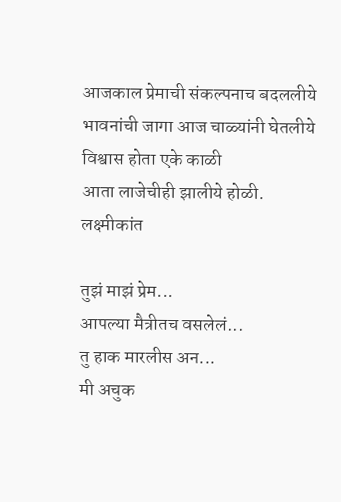आजकाल प्रेमाची संकल्पनाच बदललीये
भावनांची जागा आज चाळ्यांनी घेतलीये
विश्वास होता एके काळी
आता लाजेचीही झालीये होळी.
लक्ष्मीकांत

तुझं माझं प्रेम...
आपल्या मैत्रीतच वसलेलं...
तु हाक मारलीस अन...
मी अचुक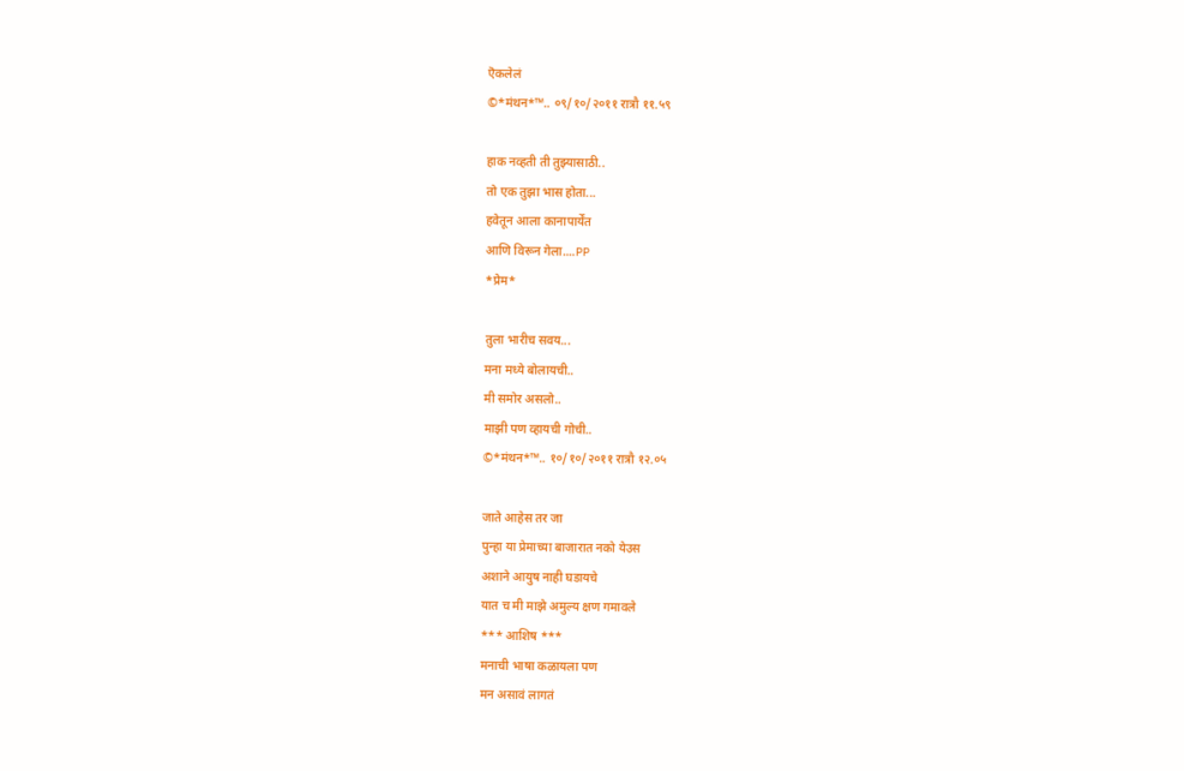ऎकलेलं
©*मंथन*™.. ०९/१०/२०११ रात्रौ ११.५९

हाक नव्हती ती तुझ्यासाठी..
तो एक तुझा भास होता...
हवेतून आला कानापार्येंत
आणि विरून गेला....PP
*प्रेम*

तुला भारीच सवय...
मना मध्ये बोलायची..
मी समोर असलो..
माझी पण व्हायची गोची..
©*मंथन*™.. १०/१०/२०११ रात्रौ १२.०५

जाते आहेस तर जा
पुन्हा या प्रेमाच्या बाजारात नको येउस
अशाने आयुष नाही घडायचे
यात च मी माझे अमुल्य क्षण गमावले
*** आशिष ***
मनाची भाषा कळायला पण
मन असावं लागतं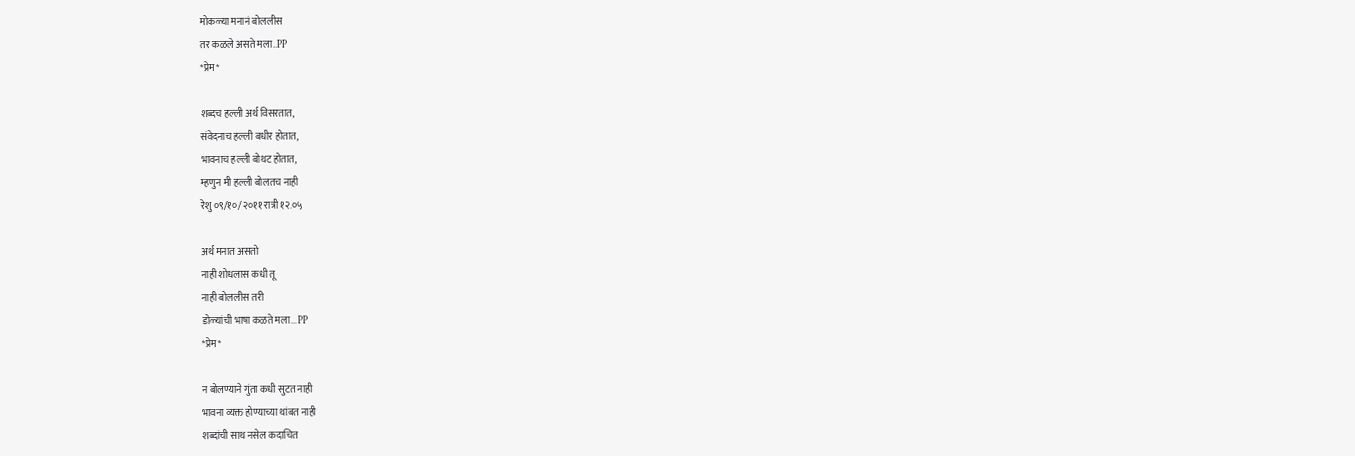मोकळ्या मनानं बोललीस
तर कळले असते मला..PP
*प्रेम*

शब्दच हल्ली अर्थ विसरतात,
संवेदनाच हल्ली बधीर होतात,
भावनाच हल्ली बोथट होतात,
म्हणुन मी हल्ली बोलतच नाही
रेशु ०९/१०/२०११ रात्री १२.०५

अर्थ मनात असतो
नाही शोधलास कधी तू
नाही बोललीस तरी
डोळ्यांची भाषा कळते मला...PP
*प्रेम*

न बोलण्याने गुंता कधी सुटत नाही
भावना व्यक्त होण्याच्या थांबत नाही
शब्दांची साथ नसेल कदाचित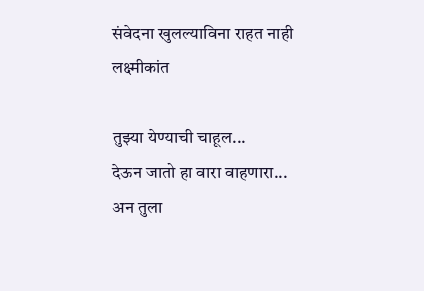संवेदना खुलल्याविना राहत नाही
लक्ष्मीकांत

तुझ्या येण्याची चाहूल...
देऊन जातो हा वारा वाहणारा...
अन तुला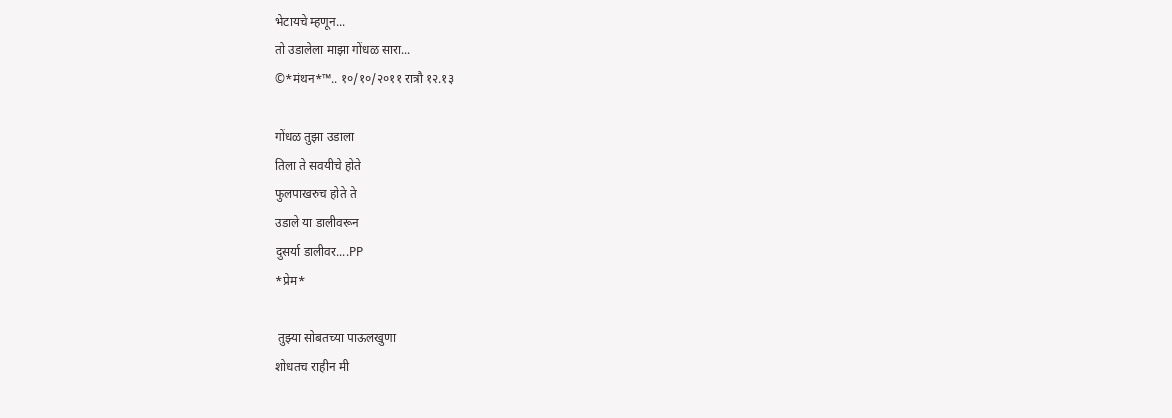भेटायचे म्हणून...
तो उडालेला माझा गोंधळ सारा...
©*मंथन*™.. १०/१०/२०११ रात्रौ १२.१३

गोंधळ तुझा उडाला
तिला ते सवयीचे होते
फुलपाखरुच होते ते
उडाले या डालीवरून
दुसर्या डालीवर....PP
*प्रेम*

 तुझ्या सोबतच्या पाऊलखुणा
शोधतच राहीन मी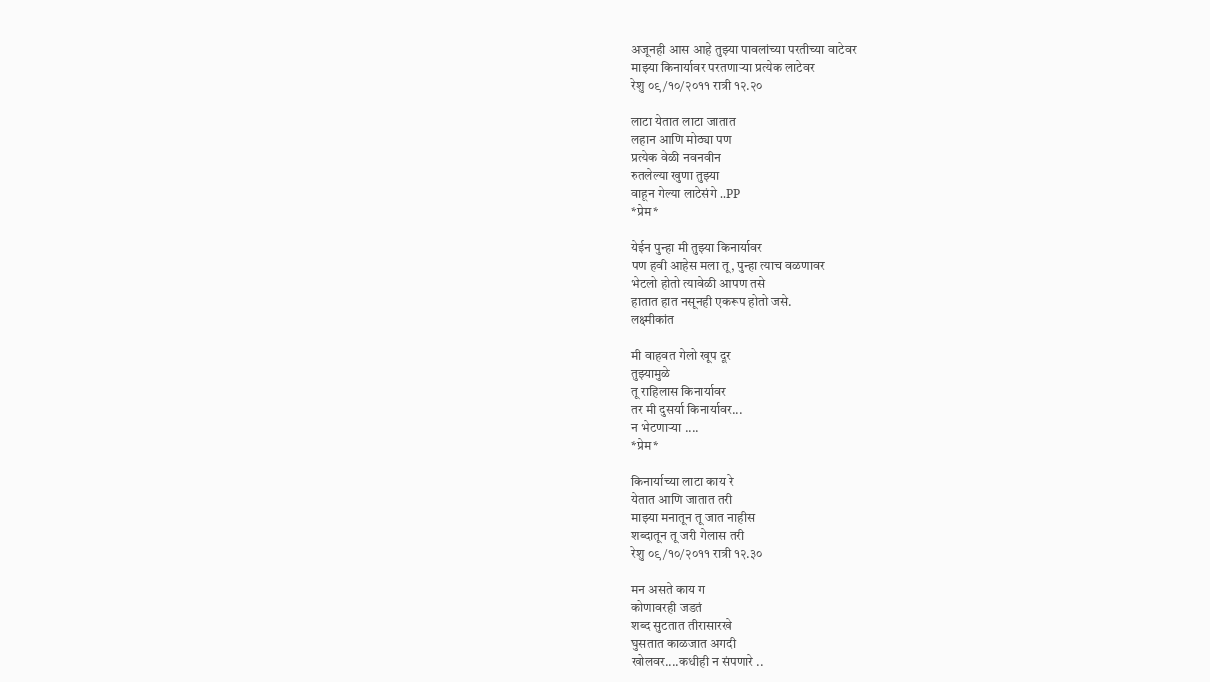अजूनही आस आहे तुझ्या पावलांच्या परतीच्या वाटेवर
माझ्या किनार्यावर परतणाऱ्या प्रत्येक लाटेवर
रेशु ०९/१०/२०११ रात्री १२.२०

लाटा येतात लाटा जातात
लहान आणि मोठ्या पण
प्रत्येक वेळी नवनवीन
रुतलेल्या खुणा तुझ्या
वाहून गेल्या लाटेसंगे ..PP
*प्रेम*

येईन पुन्हा मी तुझ्या किनार्यावर
पण हवी आहेस मला तू, पुन्हा त्याच वळणावर
भेटलो होतो त्यावेळी आपण तसे
हातात हात नसूनही एकरूप होतो जसे.
लक्ष्मीकांत

मी वाहवत गेलो खूप दूर
तुझ्यामुळे
तू राहिलास किनार्यावर
तर मी दुसर्या किनार्यावर...
न भेटणाऱ्या ....
*प्रेम*

किनार्याच्या लाटा काय रे
येतात आणि जातात तरी
माझ्या मनातून तू जात नाहीस
शब्दातून तू जरी गेलास तरी
रेशु ०९/१०/२०११ रात्री १२.३०

मन असते काय ग
कोणावरही जडतं
शब्द सुटतात तीरासारखे
घुसतात काळजात अगदी
खोलवर....कधीही न संपणारे ..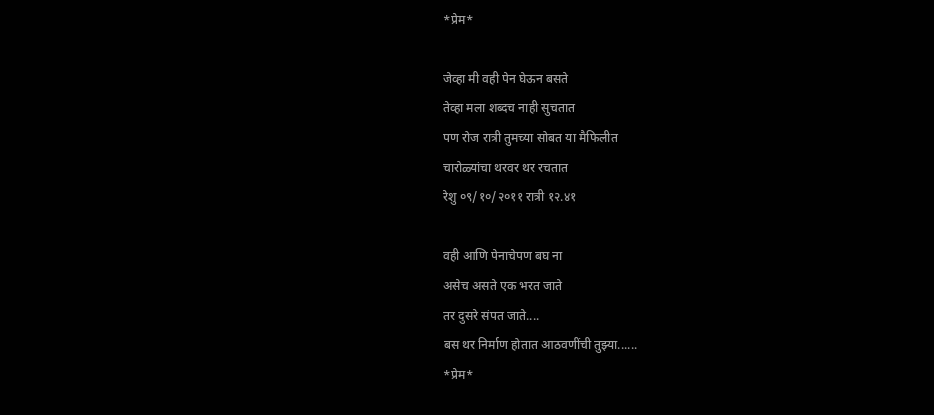*प्रेम*

जेव्हा मी वही पेन घेऊन बसते
तेव्हा मला शब्दच नाही सुचतात
पण रोज रात्री तुमच्या सोबत या मैफिलीत
चारोळ्यांचा थरवर थर रचतात
रेशु ०९/१०/२०११ रात्री १२.४१

वही आणि पेनाचेपण बघ ना
असेच असते एक भरत जाते
तर दुसरे संपत जाते....
बस थर निर्माण होतात आठवणींची तुझ्या......
*प्रेम*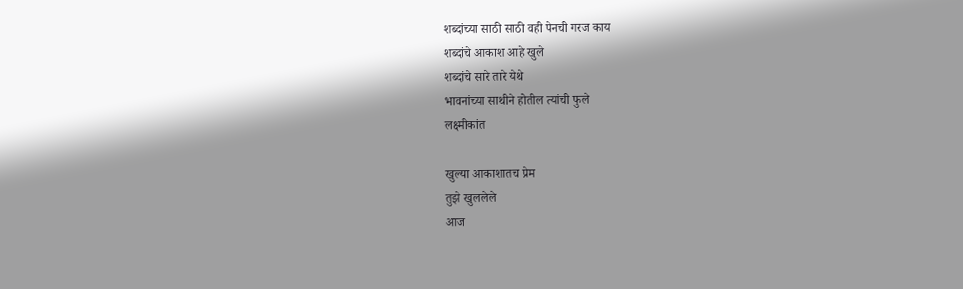शब्दांच्या साठी साठी वही पेनची गरज काय
शब्दांचे आकाश आहे खुले
शब्दांचे सारे तारे येथे
भावनांच्या साथीने होतील त्यांची फुले
लक्ष्मीकांत

खुल्या आकाशातच प्रेम
तुझे खुललेले
आज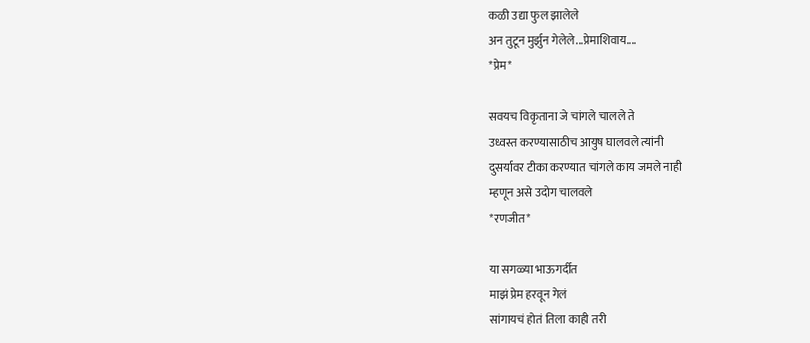कळी उद्या फुल झालेले
अन तुटून मुर्झुन गेलेले...प्रेमाशिवाय....
*प्रेम*

सवयच विकृताना जे चांगले चालले ते
उध्वस्त करण्यासाठीच आयुष घालवले त्यांनी
दुसर्यावर टीका करण्यात चांगले काय जमले नाही
म्हणून असे उदोग चालवले
*रणजीत*

या सगळ्या भाऊगर्दीत
माझं प्रेम हरवून गेलं
सांगायचं होतं तिला काही तरी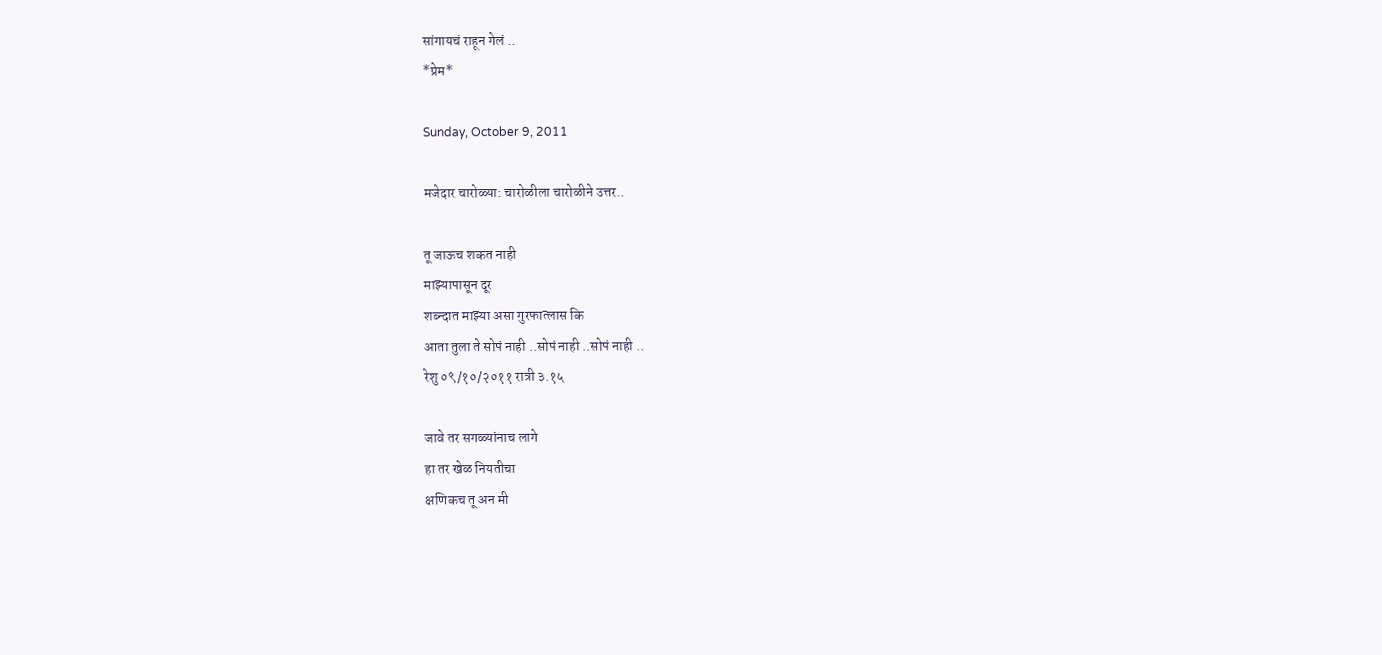सांगायचं राहून गेलं ..
*प्रेम*

Sunday, October 9, 2011

मजेदार चारोळ्या: चारोळीला चारोळीने उत्तर..

तू जाऊच शकत नाही
माझ्यापासून दूर
शब्न्दात माझ्या असा गुरफात्लास कि
आता तुला ते सोपं नाही ..सोपं नाही ..सोपं नाही ..
रेशु ०९/१०/२०११ रात्री ३.१५

जावे तर सगळ्यांनाच लागे
हा तर खेळ नियतीचा
क्षणिकच तू अन मी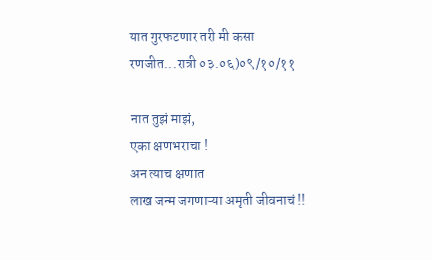यात गुरफटणार तरी मी कसा
रणजीत...रात्री ०३.०६)०९/१०/११

नात तुझं माझं,
एका क्षणभराचा !
अन त्याच क्षणात
लाख जन्म जगणाऱ्या अमृती जीवनाचं !!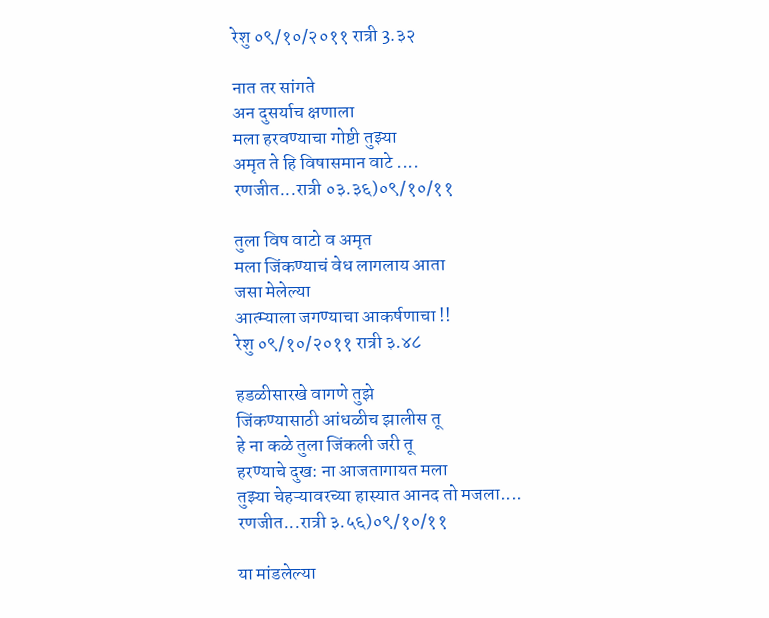रेशु ०९/१०/२०११ रात्री 3.३२

नात तर सांगते
अन दुसर्याच क्षणाला
मला हरवण्याचा गोष्टी तुझ्या
अमृत ते हि विषासमान वाटे ....
रणजीत...रात्री ०३.३६)०९/१०/११

तुला विष वाटो व अमृत
मला जिंकण्याचं वेध लागलाय आता
जसा मेलेल्या
आत्म्याला जगण्याचा आकर्षणाचा !!
रेशु ०९/१०/२०११ रात्री ३.४८

हडळीसारखे वागणे तुझे
जिंकण्यासाठी आंधळीच झालीस तू
हे ना कळे तुला जिंकली जरी तू
हरण्याचे दुख: ना आजतागायत मला
तुझ्या चेहऱ्यावरच्या हास्यात आनद तो मजला....
रणजीत...रात्री ३.५६)०९/१०/११

या मांडलेल्या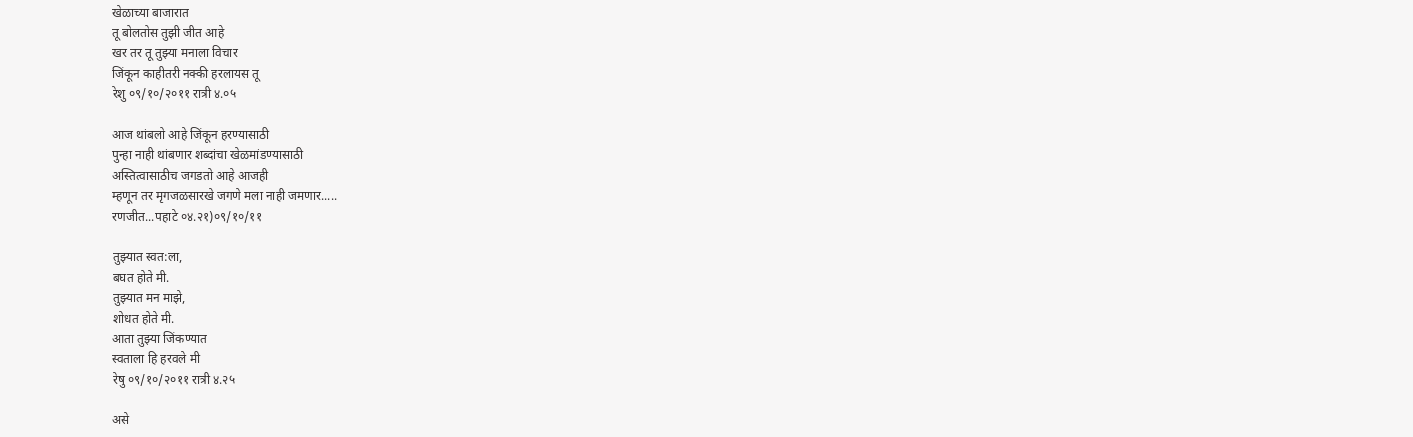खेळाच्या बाजारात
तू बोलतोस तुझी जीत आहे
खर तर तू तुझ्या मनाला विचार
जिंकून काहीतरी नक्की हरलायस तू
रेशु ०९/१०/२०११ रात्री ४.०५

आज थांबलो आहे जिंकून हरण्यासाठी
पुन्हा नाही थांबणार शब्दांचा खेळमांडण्यासाठी
अस्तित्वासाठीच जगडतो आहे आजही
म्हणून तर मृगजळसारखे जगणे मला नाही जमणार.....
रणजीत...पहाटे ०४.२१)०९/१०/११

तुझ्यात स्वत:ला,
बघत होते मी.
तुझ्यात मन माझे,
शोधत होते मी.
आता तुझ्या जिंकण्यात
स्वताला हि हरवले मी
रेषु ०९/१०/२०११ रात्री ४.२५

असे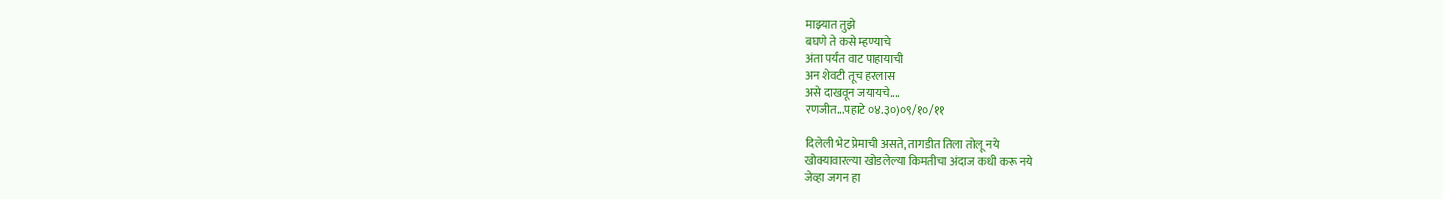माझ्यात तुझे
बघणे ते कसे म्हण्याचे
अंता पर्यंत वाट पाहायाची
अन शेवटी तूच हरलास
असे दाखवून जयायचे....
रणजीत...पहाटे ०४.३०)०९/१०/११

दिलेली भेट प्रेमाची असते, तागडीत तिला तोलू नये
खोक्यावारल्या खोडलेल्या किमतीचा अंदाज कधी करू नये
जेव्हा जगन हा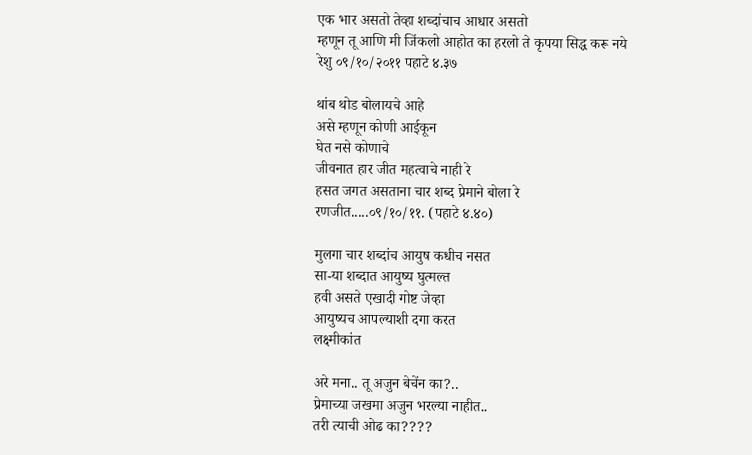एक भार असतो तेव्हा शब्दांचाच आधार असतो
म्हणून तू आणि मी जिंकलो आहोत का हरलो ते कृपया सिद्ध करू नये
रेशु ०९/१०/२०११ पहाटे ४.३७

थांब थोड बोलायचे आहे
असे म्हणून कोणी आईकून
घेत नसे कोणाचे
जीवनात हार जीत महत्वाचे नाही रे
हसत जगत असताना चार शब्द प्रेमाने बोला रे
रणजीत.....०९/१०/११. (पहाटे ४.४०)

मुलगा चार शब्दांच आयुष कधीच नसत
सा-या शब्दात आयुष्य घुत्मल्त
हवी असते एखादी गोष्ट जेव्हा
आयुष्यच आपल्याशी दगा करत
लक्ष्मीकांत

अरे मना.. तू अजुन बेचेंन का?..
प्रेमाच्या जखमा अजुन भरल्या नाहीत..
तरी त्याची ओढ का????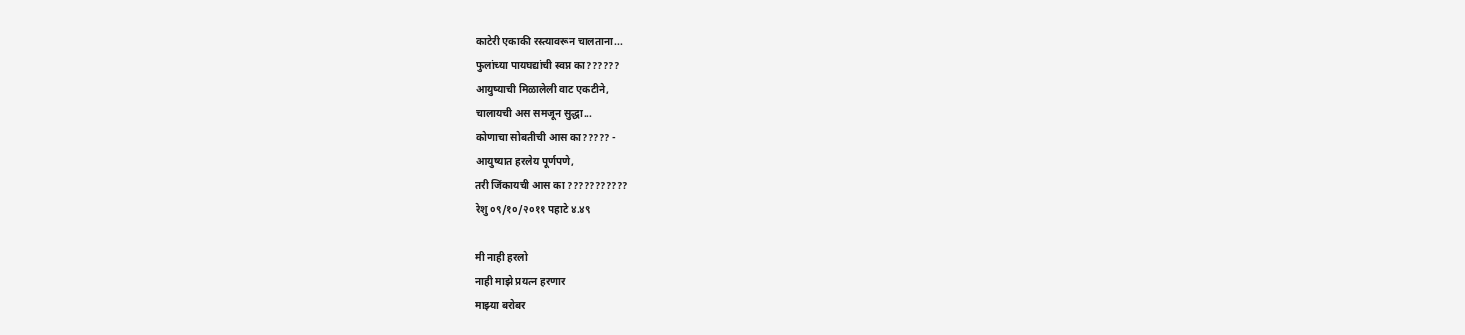काटेरी एकाकी रस्त्यावरून चालताना...
फुलांच्या पायघद्यांची स्वप्न का??????
आयुष्याची मिळालेली वाट एकटीने,
चालायची अस समजून सुद्धा...
कोणाचा सोबतीची आस का????? -
आयुष्यात हरलेय पूर्णपणे,
तरी जिंकायची आस का ???????????
रेशु ०९/१०/२०११ पहाटे ४.४९

मी नाही हरलो
नाही माझे प्रयत्न हरणार
माझ्या बरोबर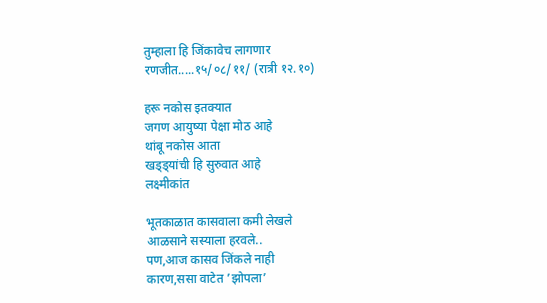तुम्हाला हि जिंकावेच लागणार
रणजीत.....१५/०८/११/ (रात्री १२.१०)

हरू नकोस इतक्यात
जगण आयुष्या पेक्षा मोठ आहे
थांबू नकोस आता
खड्ड्यांची हि सुरुवात आहे
लक्ष्मीकांत

भूतकाळात कासवाला कमी लेखले
आळसाने सस्याला हरवले..
पण,आज कासव जिंकले नाही
कारण,ससा वाटेत ’झोपला’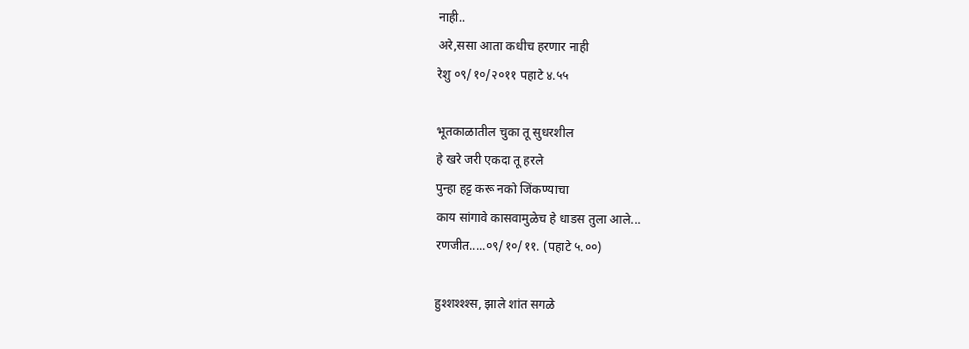नाही..
अरे,ससा आता कधीच हरणार नाही
रेशु ०९/१०/२०११ पहाटे ४.५५

भूतकाळातील चुका तू सुधरशील
हे खरे जरी एकदा तू हरले
पुन्हा हट्ट करू नको जिंकण्याचा
काय सांगावे कासवामुळेच हे धाडस तुला आले...
रणजीत.....०९/१०/११. (पहाटे ५.००)

हुश्शश्श्श्स, झाले शांत सगळे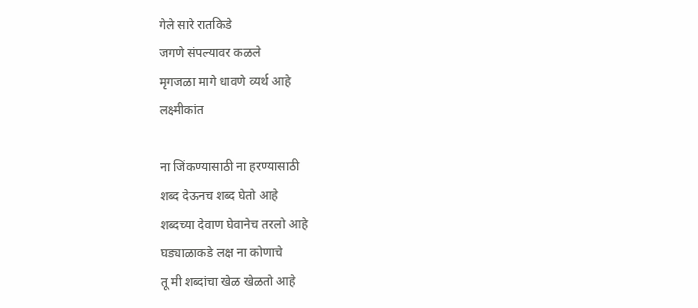गेले सारे रातकिडे
जगणे संपल्यावर कळले
मृगजळा मागे धावणे व्यर्थ आहे
लक्ष्मीकांत

ना जिंकण्यासाठी ना हरण्यासाठी
शब्द देऊनच शब्द घेतो आहे
शब्दच्या देवाण घेवानेच तरलो आहे
घड्याळाकडे लक्ष ना कोणाचे
तू मी शब्दांचा खेळ खेळतो आहे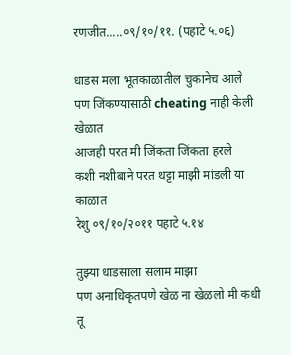रणजीत.....०९/१०/११. (पहाटे ५.०६)

धाडस मला भूतकाळातील चुकानेच आले
पण जिंकण्यासाठी cheating नाही केली खेळात
आजही परत मी जिंकता जिंकता हरले
कशी नशीबाने परत थट्टा माझी मांडली या काळात
रेशु ०९/१०/२०११ पहाटे ५.१४

तुझ्या धाडसाला सलाम माझा
पण अनाधिकृतपणे खेळ ना खेळलो मी कधी
तू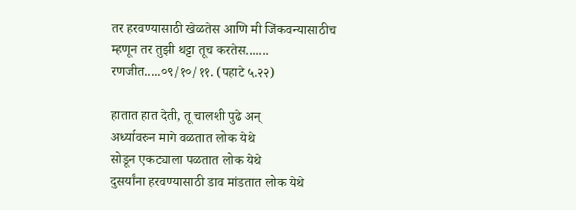तर हरवण्यासाठी खेळतेस आणि मी जिंकवन्यासाठीच
म्हणून तर तुझी थट्टा तूच करतेस.......
रणजीत.....०९/१०/११. (पहाटे ५.२२)

हातात हात देती, तू चालशी पुढे अन्
अर्ध्यावरुन मागे वळतात लोक येथे
सोडून एक‌‍ट्याला पळतात लोक येथे
दुसर्यांना हरवण्यासाठी डाव मांडतात लोक येथे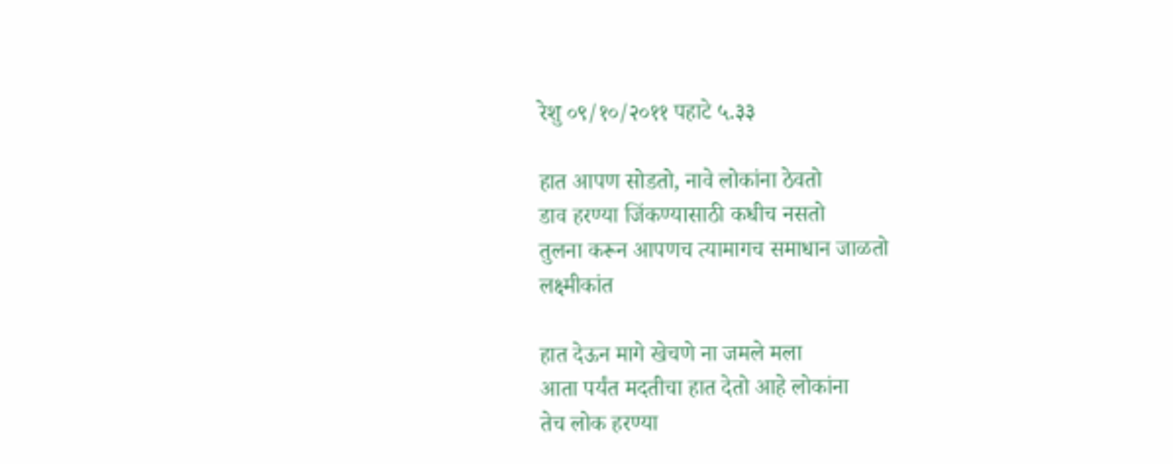रेशु ०९/१०/२०११ पहाटे ५.३३

हात आपण सोडतो, नावे लोकांना ठेवतो
डाव हरण्या जिंकण्यासाठी कधीच नसतो
तुलना करून आपणच त्यामागच समाधान जाळतो
लक्ष्मीकांत

हात देऊन मागे खेचणे ना जमले मला
आता पर्यंत मदतीचा हात देतो आहे लोकांना
तेच लोक हरण्या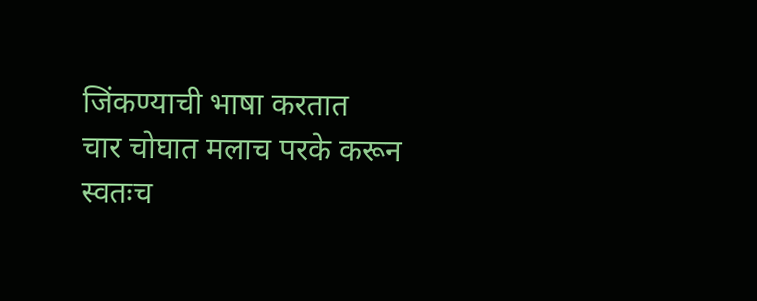जिंकण्याची भाषा करतात
चार चोघात मलाच परके करून
स्वतःच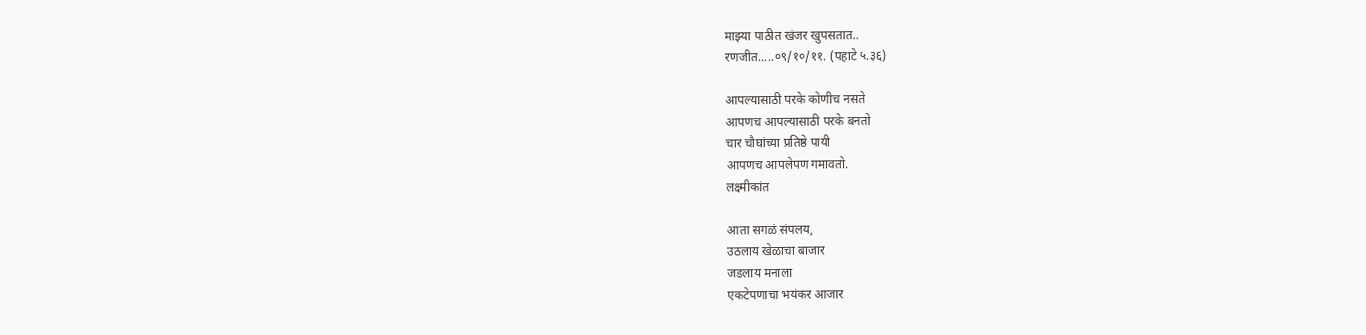माझ्या पाठीत खंजर खुपसतात..
रणजीत.....०९/१०/११. (पहाटे ५.३६)

आपल्यासाठी परके कोणीच नसते
आपणच आपल्यासाठी परके बनतो
चार चौघांच्या प्रतिष्ठे पायी
आपणच आपलेपण गमावतो.
लक्ष्मीकांत

आता सगळं संपलय,
उठलाय खेळाचा बाजार
जडलाय मनाला
एकटेपणाचा भयंकर आजार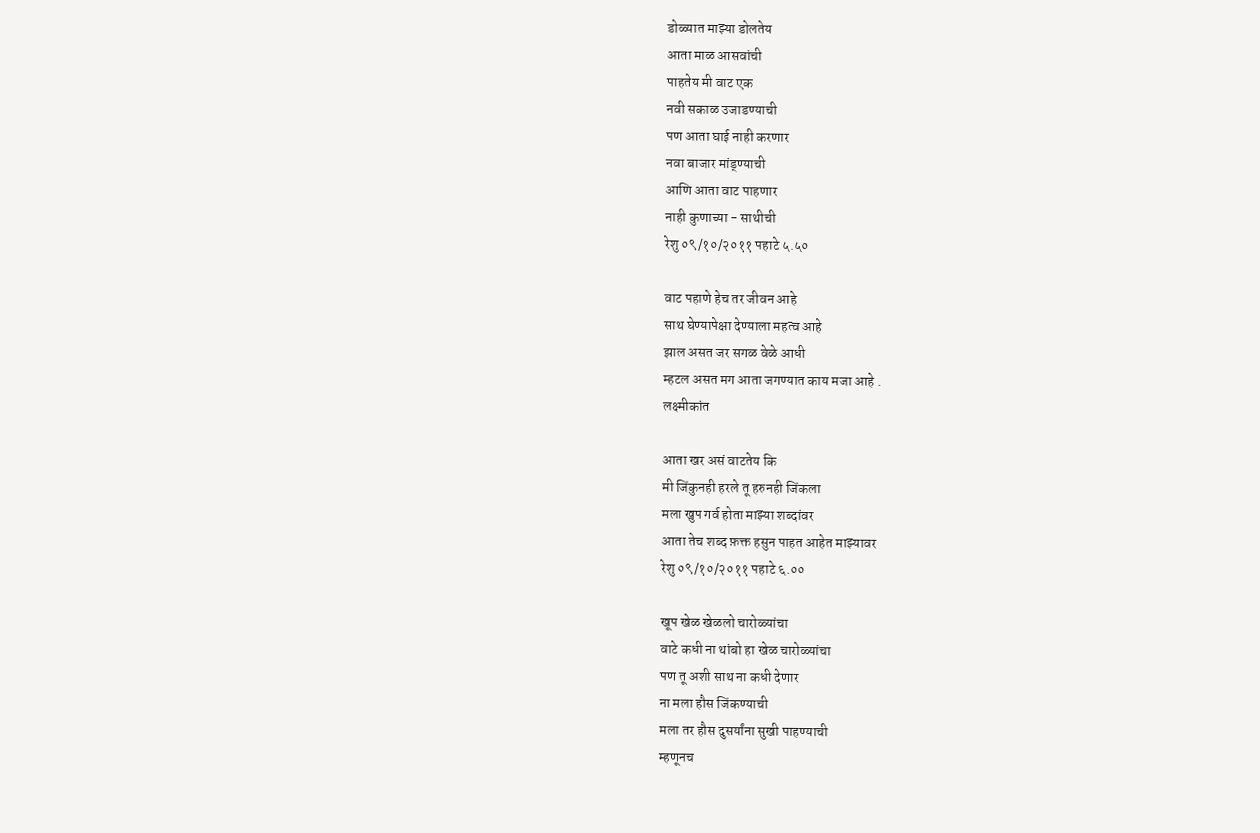डोळ्यात माझ्या डोलतेय
आता माळ आसवांची
पाहतेय मी वाट एक
नवी सकाळ उजाडण्याची
पण आता घाई नाही करणार
नवा बाजार मांड्ण्याची
आणि आता वाट पाहणार
नाही कुणाच्या - साथीची
रेशु ०९/१०/२०११ पहाटे ५.५०

वाट पहाणे हेच तर जीवन आहे
साथ घेण्यापेक्षा देण्याला महत्व आहे
झाल असत जर सगळ वेळे आधी
म्हटल असत मग आता जगण्यात काय मजा आहे .
लक्ष्मीकांत

आता खर असं वाटतेय कि
मी जिंकुनही हरले तू हरुनही जिंकला
मला खुप गर्व होता माझ्या शब्दांवर
आता तेच शब्द फ़क्त हसुन पाहत आहेत माझ्यावर
रेशु ०९/१०/२०११ पहाटे ६.००

खूप खेळ खेळलो चारोळ्यांचा
वाटे कधी ना थांबो हा खेळ चारोळ्यांचा
पण तू अशी साथ ना कधी देणार
ना मला हौस जिंकण्याची
मला तर हौस दुसर्यांना सुखी पाहण्याची
म्हणूनच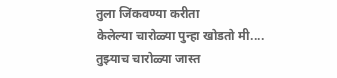तुला जिंकवण्या करीता
केलेल्या चारोळ्या पुन्हा खोडतो मी....
तुझ्याच चारोळ्या जास्त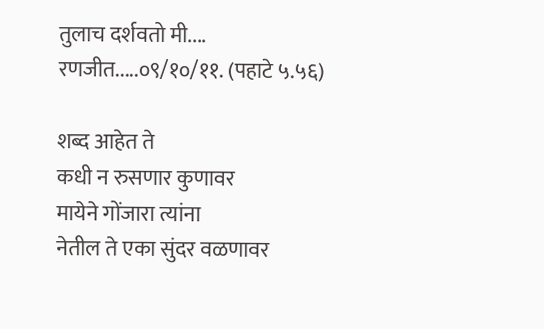तुलाच दर्शवतो मी....
रणजीत.....०९/१०/११. (पहाटे ५.५६)

शब्द आहेत ते
कधी न रुसणार कुणावर
मायेने गोंजारा त्यांना
नेतील ते एका सुंदर वळणावर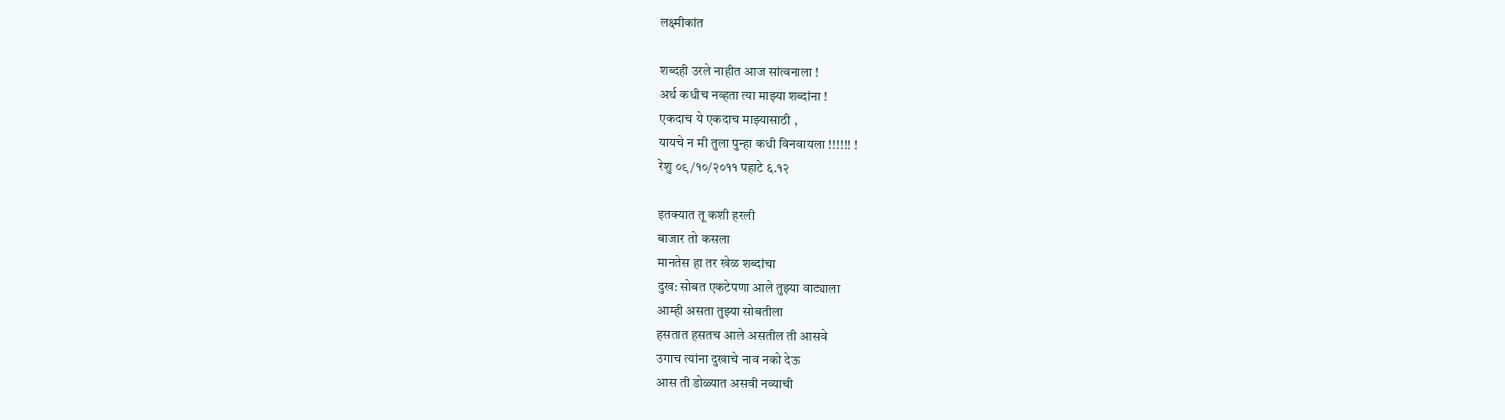लक्ष्मीकांत

शब्दही उरले नाहीत आज सांत्वनाला !
अर्थ कधीच नव्हता त्या माझ्या शब्दांना !
एकदाच ये एकदाच माझ्यासाठी ,
यायचे न मी तुला पुन्हा कधी विनवायला !!!!!! !
रेशु ०९/१०/२०११ पहाटे ६.१२

इतक्यात तू कशी हरली
बाजार तो कसला
मानतेस हा तर खेळ शब्दांचा
दुख: सोबत एकटेपणा आले तुझ्या वाट्याला
आम्ही असता तुझ्या सोबतीला
हसतात हसतच आले असतील ती आसवे
उगाच त्यांना दुखाचे नाव नको देऊ
आस ती डोळ्यात असवी नव्याची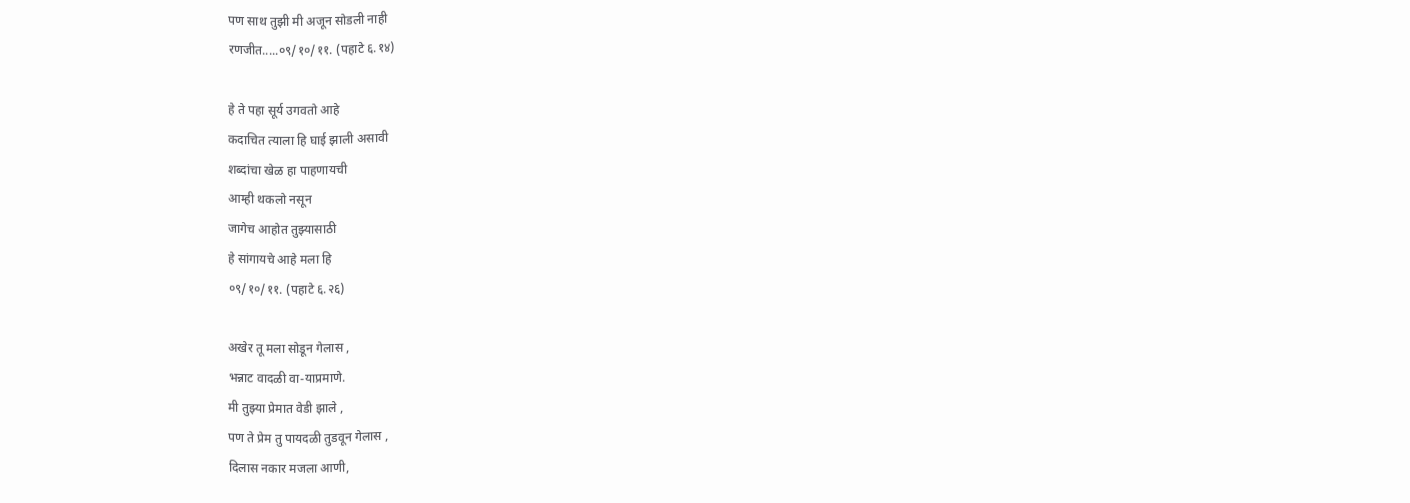पण साथ तुझी मी अजून सोडली नाही
रणजीत.....०९/१०/११. (पहाटे ६.१४)

हे ते पहा सूर्य उगवतो आहे
कदाचित त्याला हि घाई झाली असावी
शब्दांचा खेळ हा पाहणायची
आम्ही थकलो नसून
जागेच आहोत तुझ्यासाठी
हे सांगायचे आहे मला हि
०९/१०/११. (पहाटे ६.२६)

अखेर तू मला सोडून गेलास ,
भन्नाट वादळी वा-याप्रमाणे.
मी तुझ्या प्रेमात वेडी झाले ,
पण ते प्रेम तु पायदळी तुडवून गेलास ,
दिलास नकार मजला आणी,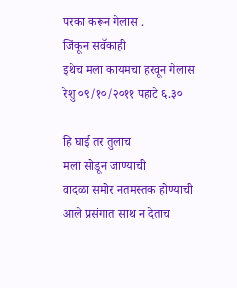परका करून गेलास .
जिंकून सवॅकाही
इथेच मला कायमचा हरवून गेलास
रेशु ०९/१०/२०११ पहाटे ६.३०

हि घाई तर तुलाच
मला सोडून जाण्याची
वादळा समोर नतमस्तक होण्याची
आले प्रसंगात साथ न देताच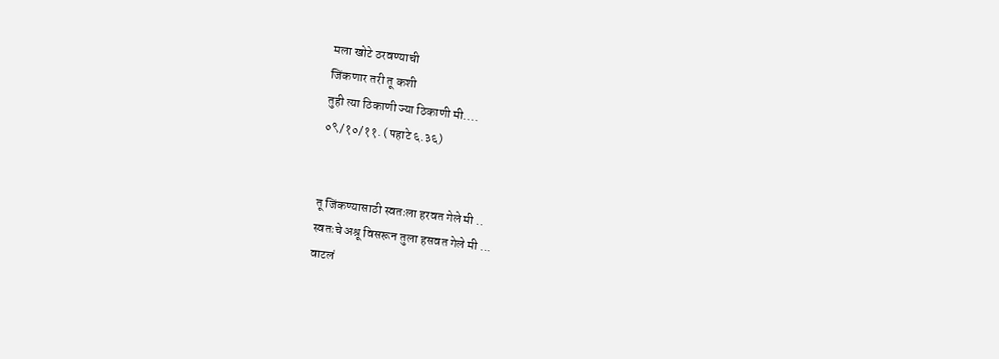मला खोटे ठरवण्याची
जिंकणार तरी तू कशी
तुही त्या ठिकाणी ज्या ठिकाणी मी....
०९/१०/११. (पहाटे ६.३६)


तू जिंकण्यासाठी स्वतःला हरवत गेले मी ..
स्वतःचे अश्रू विसरून तुला हसवत गेले मी ...
वाटलं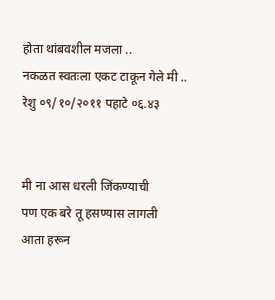होता थांबवशील मजला ..
नकळत स्वतःला एकट टाकून गेले मी ..
रेशु ०९/१०/२०११ पहाटे ०६.४३


मी ना आस धरली जिंकण्याची
पण एक बरे तू हसण्यास लागली
आता हरून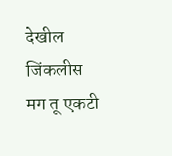देखील जिंकलीस
मग तू एकटी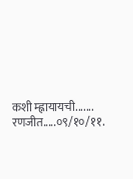कशी म्ह्नायायची.......
रणजीत.....०९/१०/११.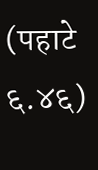(पहाटे ६.४६)